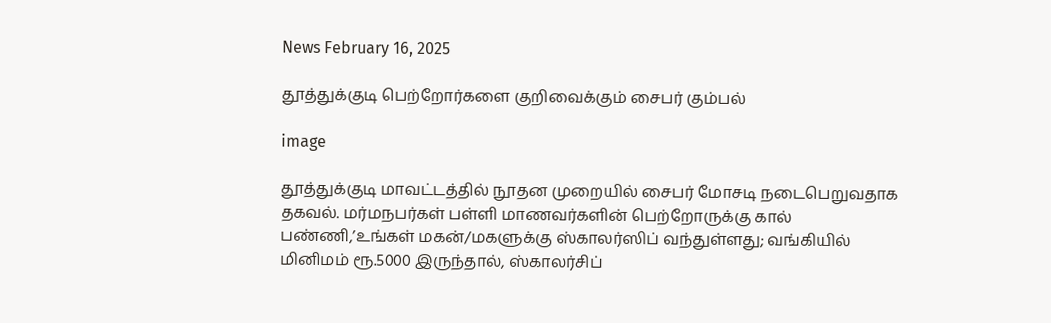News February 16, 2025

தூத்துக்குடி பெற்றோர்களை குறிவைக்கும் சைபர் கும்பல்

image

தூத்துக்குடி மாவட்டத்தில் நூதன முறையில் சைபர் மோசடி நடைபெறுவதாக தகவல். மர்மநபர்கள் பள்ளி மாணவர்களின் பெற்றோருக்கு கால் பண்ணி,’உங்கள் மகன்/மகளுக்கு ஸ்காலர்ஸிப் வந்துள்ளது; வங்கியில் மினிமம் ரூ.5000 இருந்தால், ஸ்காலர்சிப்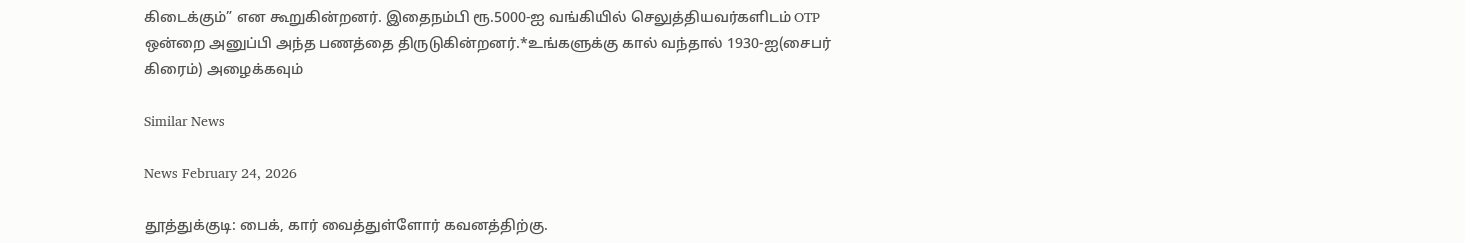கிடைக்கும்” என கூறுகின்றனர். இதைநம்பி ரூ.5000-ஐ வங்கியில் செலுத்தியவர்களிடம் OTP ஒன்றை அனுப்பி அந்த பணத்தை திருடுகின்றனர்.*உங்களுக்கு கால் வந்தால் 1930-ஐ(சைபர் கிரைம்) அழைக்கவும்

Similar News

News February 24, 2026

தூத்துக்குடி: பைக், கார் வைத்துள்ளோர் கவனத்திற்கு.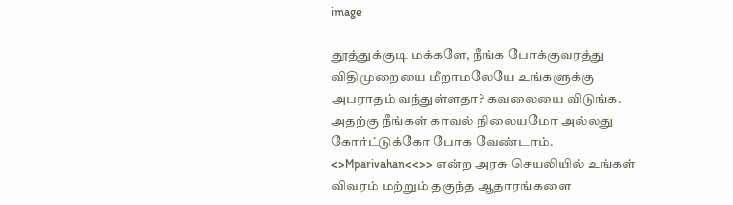image

தூத்துக்குடி மக்களே, நீங்க போக்குவரத்து விதிமுறையை மீறாமலேயே உங்களுக்கு அபராதம் வந்துள்ளதா? கவலையை விடுங்க. அதற்கு நீங்கள் காவல் நிலையமோ அல்லது கோர்ட்டுக்கோ போக வேண்டாம். <>Mparivahan<<>> என்ற அரசு செயலியில் உங்கள் விவரம் மற்றும் தகுந்த ஆதாரங்களை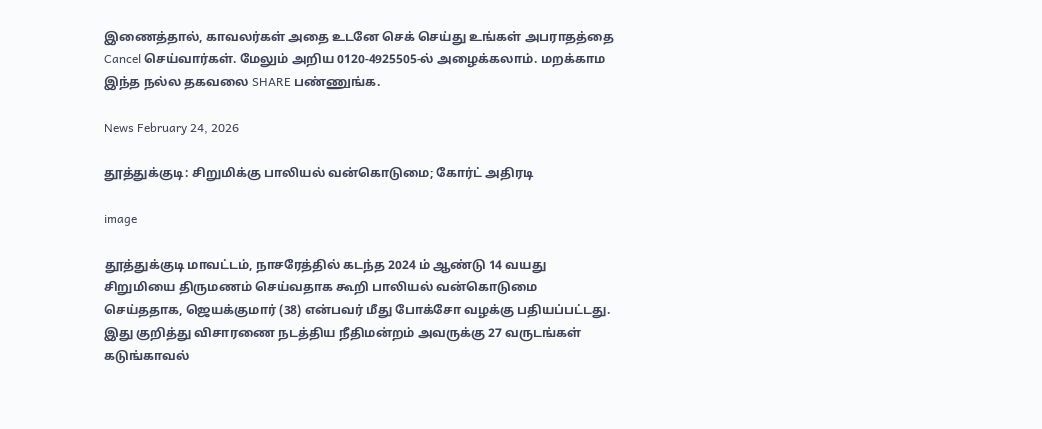இணைத்தால், காவலர்கள் அதை உடனே செக் செய்து உங்கள் அபராதத்தை Cancel செய்வார்கள். மேலும் அறிய 0120-4925505-ல் அழைக்கலாம். மறக்காம இந்த நல்ல தகவலை SHARE பண்ணுங்க.

News February 24, 2026

தூத்துக்குடி: சிறுமிக்கு பாலியல் வன்கொடுமை; கோர்ட் அதிரடி

image

தூத்துக்குடி மாவட்டம், நாசரேத்தில் கடந்த 2024 ம் ஆண்டு 14 வயது சிறுமியை திருமணம் செய்வதாக கூறி பாலியல் வன்கொடுமை செய்ததாக, ஜெயக்குமார் (38) என்பவர் மீது போக்சோ வழக்கு பதியப்பட்டது. இது குறித்து விசாரணை நடத்திய நீதிமன்றம் அவருக்கு 27 வருடங்கள் கடுங்காவல்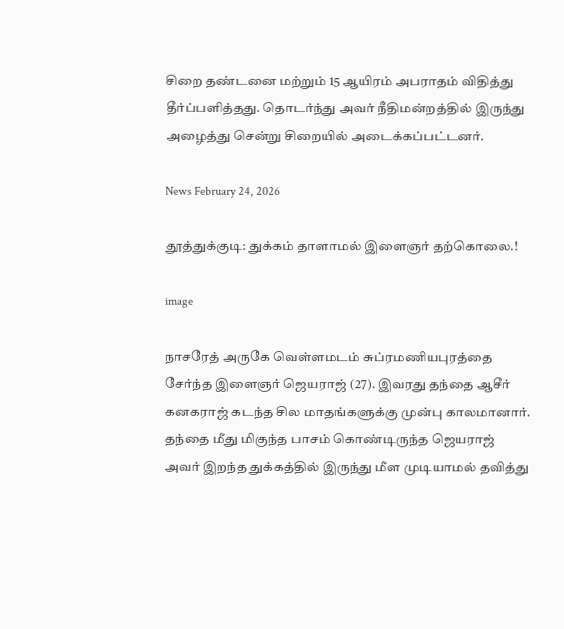சிறை தண்டனை மற்றும் 15 ஆயிரம் அபராதம் விதித்து தீர்ப்பளித்தது. தொடர்ந்து அவர் நீதிமன்றத்தில் இருந்து அழைத்து சென்று சிறையில் அடைக்கப்பட்டனர்.

News February 24, 2026

தூத்துக்குடி: துக்கம் தாளாமல் இளைஞர் தற்கொலை.!

image

நாசரேத் அருகே வெள்ளமடம் சுப்ரமணியபுரத்தை சேர்ந்த இளைஞர் ஜெயராஜ் (27). இவரது தந்தை ஆசீர் கனகராஜ் கடந்த சில மாதங்களுக்கு முன்பு காலமானார். தந்தை மீது மிகுந்த பாசம் கொண்டிருந்த ஜெயராஜ் அவர் இறந்த துக்கத்தில் இருந்து மீள முடியாமல் தவித்து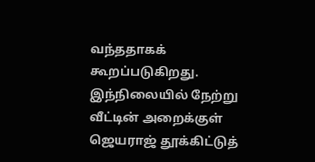வந்ததாகக் கூறப்படுகிறது. இந்நிலையில் நேற்று வீட்டின் அறைக்குள் ஜெயராஜ் தூக்கிட்டுத்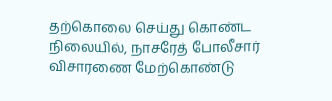தற்கொலை செய்து கொண்ட நிலையில், நாசரேத் போலீசார் விசாரணை மேற்கொண்டு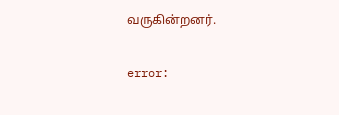வருகின்றனர்.

error: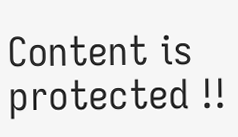Content is protected !!